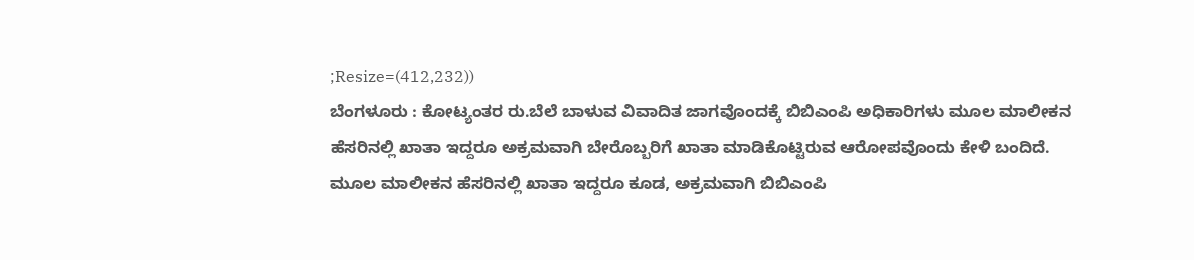;Resize=(412,232))
ಬೆಂಗಳೂರು : ಕೋಟ್ಯಂತರ ರು.ಬೆಲೆ ಬಾಳುವ ವಿವಾದಿತ ಜಾಗವೊಂದಕ್ಕೆ ಬಿಬಿಎಂಪಿ ಅಧಿಕಾರಿಗಳು ಮೂಲ ಮಾಲೀಕನ ಹೆಸರಿನಲ್ಲಿ ಖಾತಾ ಇದ್ದರೂ ಅಕ್ರಮವಾಗಿ ಬೇರೊಬ್ಬರಿಗೆ ಖಾತಾ ಮಾಡಿಕೊಟ್ಟಿರುವ ಆರೋಪವೊಂದು ಕೇಳಿ ಬಂದಿದೆ.
ಮೂಲ ಮಾಲೀಕನ ಹೆಸರಿನಲ್ಲಿ ಖಾತಾ ಇದ್ದರೂ ಕೂಡ, ಅಕ್ರಮವಾಗಿ ಬಿಬಿಎಂಪಿ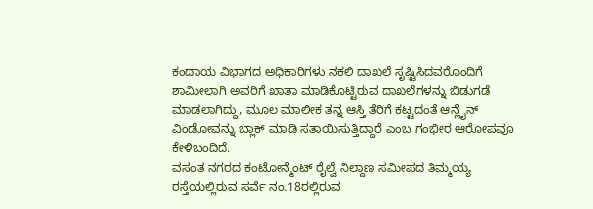ಕಂದಾಯ ವಿಭಾಗದ ಅಧಿಕಾರಿಗಳು ನಕಲಿ ದಾಖಲೆ ಸೃಷ್ಟಿಸಿದವರೊಂದಿಗೆ ಶಾಮೀಲಾಗಿ ಅವರಿಗೆ ಖಾತಾ ಮಾಡಿಕೊಟ್ಟಿರುವ ದಾಖಲೆಗಳನ್ನು ಬಿಡುಗಡೆ ಮಾಡಲಾಗಿದ್ದು, ಮೂಲ ಮಾಲೀಕ ತನ್ನ ಆಸ್ತಿ ತೆರಿಗೆ ಕಟ್ಟದಂತೆ ಆನ್ಲೈನ್ ವಿಂಡೋವನ್ನು ಬ್ಲಾಕ್ ಮಾಡಿ ಸತಾಯಿಸುತ್ತಿದ್ದಾರೆ ಎಂಬ ಗಂಭೀರ ಆರೋಪವೂ ಕೇಳಿಬಂದಿದೆ.
ವಸಂತ ನಗರದ ಕಂಟೋನ್ಮೆಂಟ್ ರೈಲ್ವೆ ನಿಲ್ದಾಣ ಸಮೀಪದ ತಿಮ್ಮಯ್ಯ ರಸ್ತೆಯಲ್ಲಿರುವ ಸರ್ವೆ ನಂ.18ರಲ್ಲಿರುವ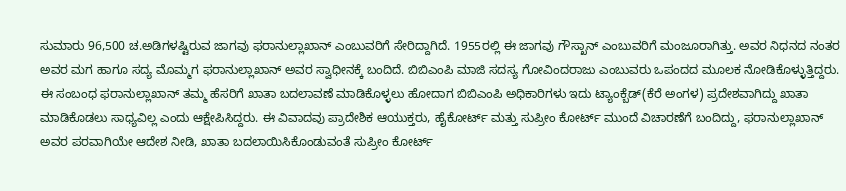ಸುಮಾರು 96,500 ಚ.ಅಡಿಗಳಷ್ಟಿರುವ ಜಾಗವು ಫರಾನುಲ್ಲಾಖಾನ್ ಎಂಬುವರಿಗೆ ಸೇರಿದ್ದಾಗಿದೆ. 1955ರಲ್ಲಿ ಈ ಜಾಗವು ಗೌಸ್ಖಾನ್ ಎಂಬುವರಿಗೆ ಮಂಜೂರಾಗಿತ್ತು. ಅವರ ನಿಧನದ ನಂತರ ಅವರ ಮಗ ಹಾಗೂ ಸದ್ಯ ಮೊಮ್ಮಗ ಫರಾನುಲ್ಲಾಖಾನ್ ಅವರ ಸ್ವಾಧೀನಕ್ಕೆ ಬಂದಿದೆ. ಬಿಬಿಎಂಪಿ ಮಾಜಿ ಸದಸ್ಯ ಗೋವಿಂದರಾಜು ಎಂಬುವರು ಒಪಂದದ ಮೂಲಕ ನೋಡಿಕೊಳ್ಳುತ್ತಿದ್ದರು.
ಈ ಸಂಬಂಧ ಫರಾನುಲ್ಲಾಖಾನ್ ತಮ್ಮ ಹೆಸರಿಗೆ ಖಾತಾ ಬದಲಾವಣೆ ಮಾಡಿಕೊಳ್ಳಲು ಹೋದಾಗ ಬಿಬಿಎಂಪಿ ಅಧಿಕಾರಿಗಳು ಇದು ಟ್ಯಾಂಕ್ಬೆಡ್(ಕೆರೆ ಅಂಗಳ) ಪ್ರದೇಶವಾಗಿದ್ದು ಖಾತಾ ಮಾಡಿಕೊಡಲು ಸಾಧ್ಯವಿಲ್ಲ ಎಂದು ಆಕ್ಷೇಪಿಸಿದ್ದರು. ಈ ವಿವಾದವು ಪ್ರಾದೇಶಿಕ ಆಯುಕ್ತರು, ಹೈಕೋರ್ಟ್ ಮತ್ತು ಸುಪ್ರೀಂ ಕೋರ್ಟ್ ಮುಂದೆ ವಿಚಾರಣೆಗೆ ಬಂದಿದ್ದು, ಫರಾನುಲ್ಲಾಖಾನ್ ಅವರ ಪರವಾಗಿಯೇ ಆದೇಶ ನೀಡಿ, ಖಾತಾ ಬದಲಾಯಿಸಿಕೊಂಡುವಂತೆ ಸುಪ್ರೀಂ ಕೋರ್ಟ್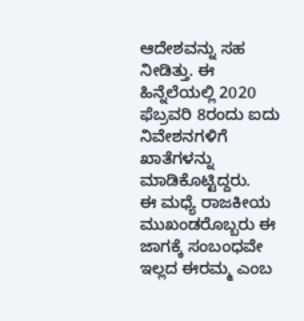ಆದೇಶವನ್ನು ಸಹ ನೀಡಿತ್ತು. ಈ ಹಿನ್ನೆಲೆಯಲ್ಲಿ 2020 ಫೆಬ್ರವರಿ 8ರಂದು ಐದು ನಿವೇಶನಗಳಿಗೆ ಖಾತೆಗಳನ್ನು ಮಾಡಿಕೊಟ್ಟಿದ್ದರು.
ಈ ಮಧ್ಯೆ ರಾಜಕೀಯ ಮುಖಂಡರೊಬ್ಬರು ಈ ಜಾಗಕ್ಕೆ ಸಂಬಂಧವೇ ಇಲ್ಲದ ಈರಮ್ಮ ಎಂಬ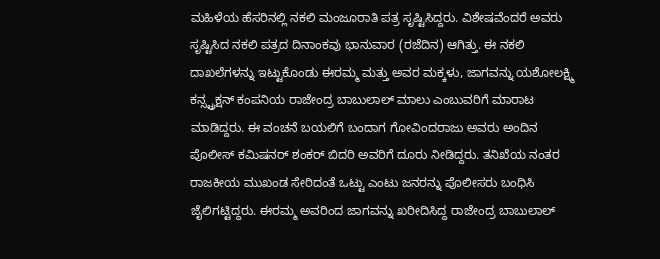ಮಹಿಳೆಯ ಹೆಸರಿನಲ್ಲಿ ನಕಲಿ ಮಂಜೂರಾತಿ ಪತ್ರ ಸೃಷ್ಟಿಸಿದ್ದರು. ವಿಶೇಷವೆಂದರೆ ಅವರು ಸೃಷ್ಟಿಸಿದ ನಕಲಿ ಪತ್ರದ ದಿನಾಂಕವು ಭಾನುವಾರ (ರಜೆದಿನ) ಆಗಿತ್ತು. ಈ ನಕಲಿ ದಾಖಲೆಗಳನ್ನು ಇಟ್ಟುಕೊಂಡು ಈರಮ್ಮ ಮತ್ತು ಅವರ ಮಕ್ಕಳು, ಜಾಗವನ್ನು ಯಶೋಲಕ್ಷ್ಮಿ ಕನ್ಸ್ಟ್ರಕ್ಷನ್ ಕಂಪನಿಯ ರಾಜೇಂದ್ರ ಬಾಬುಲಾಲ್ ಮಾಲು ಎಂಬುವರಿಗೆ ಮಾರಾಟ ಮಾಡಿದ್ದರು. ಈ ವಂಚನೆ ಬಯಲಿಗೆ ಬಂದಾಗ ಗೋವಿಂದರಾಜು ಅವರು ಅಂದಿನ ಪೊಲೀಸ್ ಕಮಿಷನರ್ ಶಂಕರ್ ಬಿದರಿ ಅವರಿಗೆ ದೂರು ನೀಡಿದ್ದರು. ತನಿಖೆಯ ನಂತರ ರಾಜಕೀಯ ಮುಖಂಡ ಸೇರಿದಂತೆ ಒಟ್ಟು ಎಂಟು ಜನರನ್ನು ಪೊಲೀಸರು ಬಂಧಿಸಿ ಜೈಲಿಗಟ್ಟಿದ್ದರು. ಈರಮ್ಮ ಅವರಿಂದ ಜಾಗವನ್ನು ಖರೀದಿಸಿದ್ದ ರಾಜೇಂದ್ರ ಬಾಬುಲಾಲ್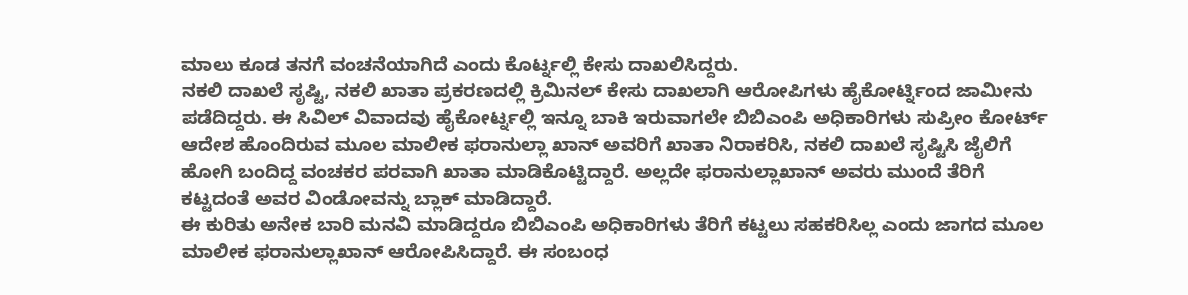ಮಾಲು ಕೂಡ ತನಗೆ ವಂಚನೆಯಾಗಿದೆ ಎಂದು ಕೊರ್ಟ್ನಲ್ಲಿ ಕೇಸು ದಾಖಲಿಸಿದ್ದರು.
ನಕಲಿ ದಾಖಲೆ ಸೃಷ್ಟಿ, ನಕಲಿ ಖಾತಾ ಪ್ರಕರಣದಲ್ಲಿ ಕ್ರಿಮಿನಲ್ ಕೇಸು ದಾಖಲಾಗಿ ಆರೋಪಿಗಳು ಹೈಕೋರ್ಟ್ನಿಂದ ಜಾಮೀನು ಪಡೆದಿದ್ದರು. ಈ ಸಿವಿಲ್ ವಿವಾದವು ಹೈಕೋರ್ಟ್ನಲ್ಲಿ ಇನ್ನೂ ಬಾಕಿ ಇರುವಾಗಲೇ ಬಿಬಿಎಂಪಿ ಅಧಿಕಾರಿಗಳು ಸುಪ್ರೀಂ ಕೋರ್ಟ್ ಆದೇಶ ಹೊಂದಿರುವ ಮೂಲ ಮಾಲೀಕ ಫರಾನುಲ್ಲಾ ಖಾನ್ ಅವರಿಗೆ ಖಾತಾ ನಿರಾಕರಿಸಿ, ನಕಲಿ ದಾಖಲೆ ಸೃಷ್ಟಿಸಿ ಜೈಲಿಗೆ ಹೋಗಿ ಬಂದಿದ್ದ ವಂಚಕರ ಪರವಾಗಿ ಖಾತಾ ಮಾಡಿಕೊಟ್ಟಿದ್ದಾರೆ. ಅಲ್ಲದೇ ಫರಾನುಲ್ಲಾಖಾನ್ ಅವರು ಮುಂದೆ ತೆರಿಗೆ ಕಟ್ಟದಂತೆ ಅವರ ವಿಂಡೋವನ್ನು ಬ್ಲಾಕ್ ಮಾಡಿದ್ದಾರೆ.
ಈ ಕುರಿತು ಅನೇಕ ಬಾರಿ ಮನವಿ ಮಾಡಿದ್ದರೂ ಬಿಬಿಎಂಪಿ ಅಧಿಕಾರಿಗಳು ತೆರಿಗೆ ಕಟ್ಟಲು ಸಹಕರಿಸಿಲ್ಲ ಎಂದು ಜಾಗದ ಮೂಲ ಮಾಲೀಕ ಫರಾನುಲ್ಲಾಖಾನ್ ಆರೋಪಿಸಿದ್ದಾರೆ. ಈ ಸಂಬಂಧ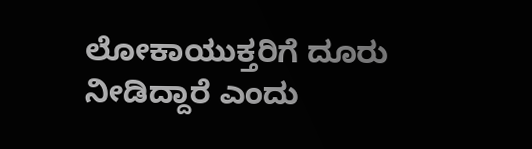ಲೋಕಾಯುಕ್ತರಿಗೆ ದೂರು ನೀಡಿದ್ದಾರೆ ಎಂದು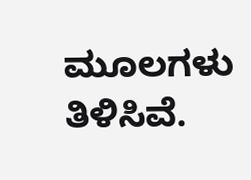ಮೂಲಗಳು ತಿಳಿಸಿವೆ.